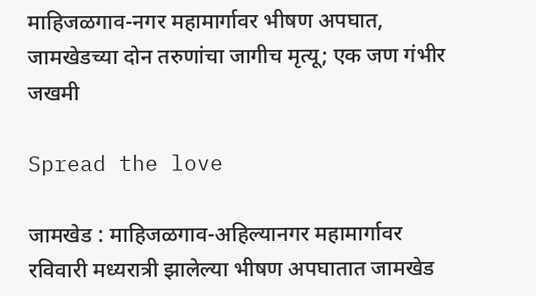माहिजळगाव-नगर महामार्गावर भीषण अपघात, जामखेडच्या दोन तरुणांचा जागीच मृत्यू; एक जण गंभीर जखमी

Spread the love

जामखेड : माहिजळगाव-अहिल्यानगर महामार्गावर रविवारी मध्यरात्री झालेल्या भीषण अपघातात जामखेड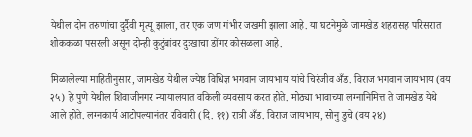येथील दोन तरुणांचा दुर्दैवी मृत्यू झाला, तर एक जण गंभीर जखमी झाला आहे. या घटनेमुळे जामखेड शहरासह परिसरात शोककळा पसरली असून दोन्ही कुटुंबांवर दुःखाचा डोंगर कोसळला आहे.

मिळालेल्या माहितीनुसार, जामखेड येथील ज्येष्ठ विधिज्ञ भगवान जायभाय यांचे चिरंजीव अँड. विराज भगवान जायभाय (वय २५) हे पुणे येथील शिवाजीनगर न्यायालयात वकिली व्यवसाय करत होते. मोठ्या भावाच्या लग्नानिमित्त ते जामखेड येथे आले होते. लग्नकार्य आटोपल्यानंतर रविवारी (दि. ११) रात्री अँड. विराज जायभाय, सोनु डुचे (वय २४)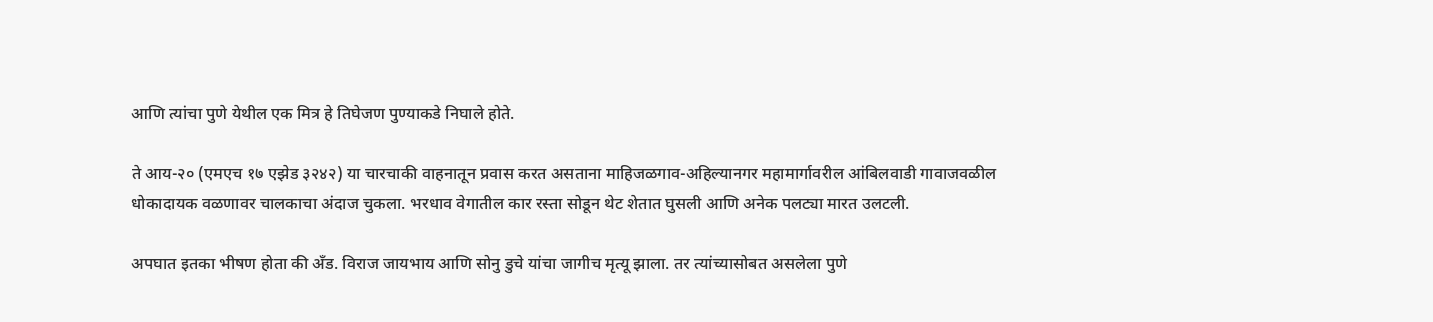आणि त्यांचा पुणे येथील एक मित्र हे तिघेजण पुण्याकडे निघाले होते.

ते आय-२० (एमएच १७ एझेड ३२४२) या चारचाकी वाहनातून प्रवास करत असताना माहिजळगाव-अहिल्यानगर महामार्गावरील आंबिलवाडी गावाजवळील धोकादायक वळणावर चालकाचा अंदाज चुकला. भरधाव वेगातील कार रस्ता सोडून थेट शेतात घुसली आणि अनेक पलट्या मारत उलटली.

अपघात इतका भीषण होता की अँड. विराज जायभाय आणि सोनु डुचे यांचा जागीच मृत्यू झाला. तर त्यांच्यासोबत असलेला पुणे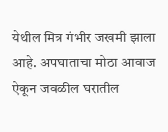येथील मित्र गंभीर जखमी झाला आहे. अपघाताचा मोठा आवाज ऐकून जवळील घरातील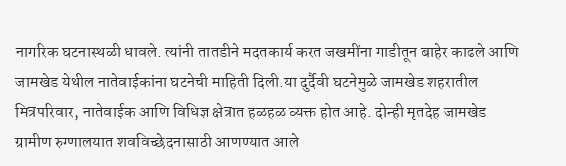नागरिक घटनास्थळी धावले. त्यांनी तातडीने मदतकार्य करत जखमींना गाडीतून बाहेर काढले आणि जामखेड येथील नातेवाईकांना घटनेची माहिती दिली.या दुर्दैवी घटनेमुळे जामखेड शहरातील मित्रपरिवार, नातेवाईक आणि विधिज्ञ क्षेत्रात हळहळ व्यक्त होत आहे. दोन्ही मृतदेह जामखेड ग्रामीण रुग्णालयात शवविच्छेदनासाठी आणण्यात आले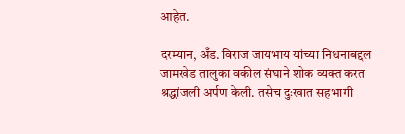आहेत.

दरम्यान, अँड. विराज जायभाय यांच्या निधनाबद्दल जामखेड तालुका वकील संघाने शोक व्यक्त करत श्रद्धांजली अर्पण केली. तसेच दुःखात सहभागी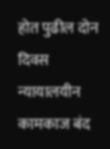होत पुढील दोन दिवस न्यायालयीन कामकाज बंद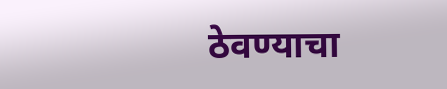ठेवण्याचा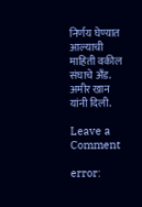निर्णय घेण्यात आल्याची माहिती वकील संघाचे अँड. अमीर खान यांनी दिली.

Leave a Comment

error: